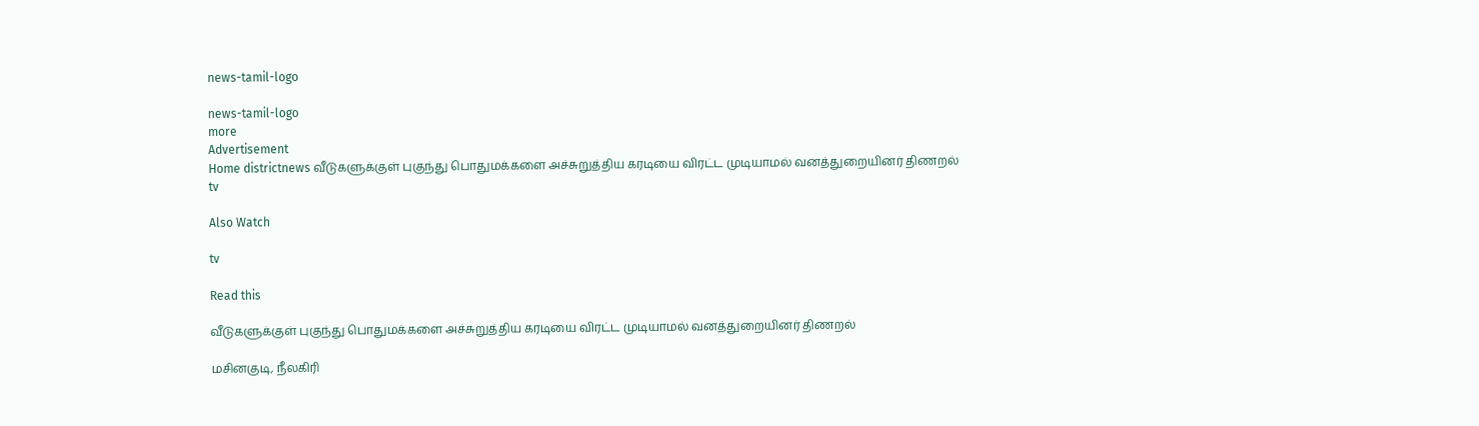news-tamil-logo

news-tamil-logo
more
Advertisement
Home districtnews வீடுகளுக்குள் புகுந்து பொதுமக்களை அச்சுறுத்திய கரடியை விரட்ட முடியாமல் வனத்துறையினர் திணறல்
tv

Also Watch

tv

Read this

வீடுகளுக்குள் புகுந்து பொதுமக்களை அச்சுறுத்திய கரடியை விரட்ட முடியாமல் வனத்துறையினர் திணறல்

மசினகுடி, நீலகிரி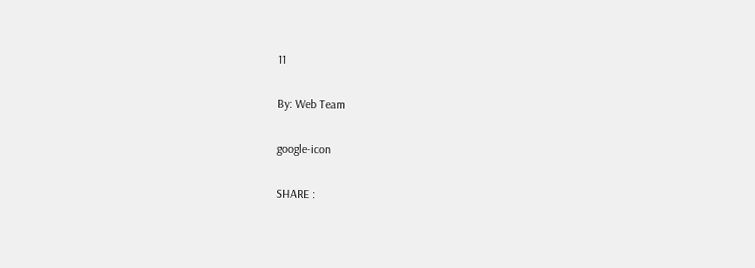11

By: Web Team

google-icon

SHARE :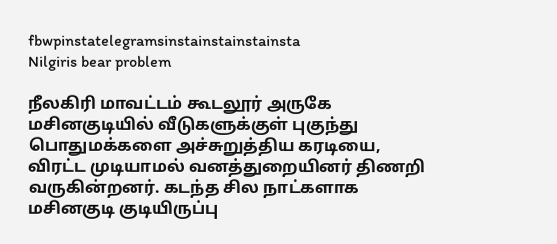fbwpinstatelegramsinstainstainstainsta
Nilgiris bear problem

நீலகிரி மாவட்டம் கூடலூர் அருகே மசினகுடியில் வீடுகளுக்குள் புகுந்து பொதுமக்களை அச்சுறுத்திய கரடியை, விரட்ட முடியாமல் வனத்துறையினர் திணறி வருகின்றனர். கடந்த சில நாட்களாக மசினகுடி குடியிருப்பு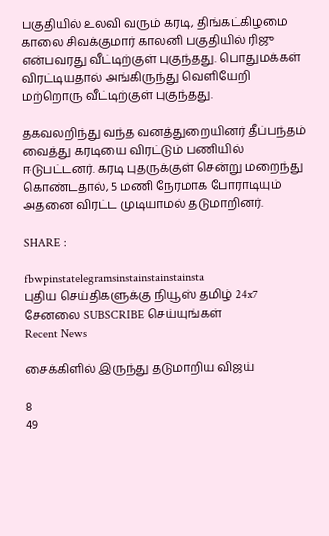பகுதியில் உலவி வரும் கரடி, திங்கட்கிழமை காலை சிவக்குமார் காலனி பகுதியில் ரிஜு என்பவரது வீட்டிற்குள் புகுந்தது. பொதுமக்கள் விரட்டியதால் அங்கிருந்து வெளியேறி மற்றொரு வீட்டிற்குள் புகுந்தது.

தகவலறிந்து வந்த வனத்துறையினர் தீப்பந்தம் வைத்து கரடியை விரட்டும் பணியில் ஈடுபட்டனர். கரடி புதருக்குள் சென்று மறைந்து கொண்டதால், 5 மணி நேரமாக போராடியும் அதனை விரட்ட முடியாமல் தடுமாறினர்.

SHARE :

fbwpinstatelegramsinstainstainstainsta
புதிய செய்திகளுக்கு நியூஸ் தமிழ் 24x7 சேனலை SUBSCRIBE செய்யுங்கள்
Recent News

சைக்கிளில் இருந்து தடுமாறிய விஜய்

8
49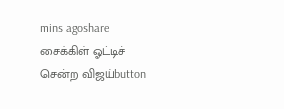mins agoshare
சைக்கிள் ஓட்டிச் சென்ற விஜய்button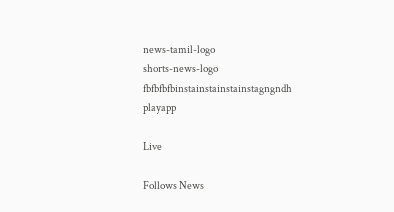news-tamil-logo
shorts-news-logo
fbfbfbfbinstainstainstainstagngndh
playapp

Live

Follows News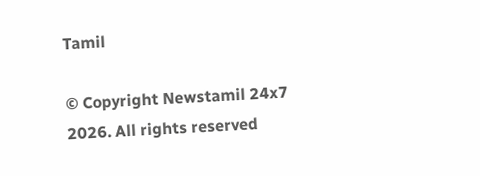Tamil

© Copyright Newstamil 24x7 2026. All rights reserved